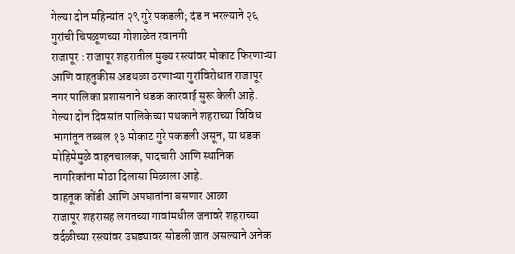गेल्या दोन महिन्यांत २९ गुरे पकडली; दंड न भरल्याने २६ गुरांची चिपळूणच्या गोशाळेत रवानगी
राजापूर : राजापूर शहरातील मुख्य रस्त्यांवर मोकाट फिरणाऱ्या आणि वाहतुकीस अडथळा ठरणाऱ्या गुरांविरोधात राजापूर नगर पालिका प्रशासनाने धडक कारवाई सुरू केली आहे. गेल्या दोन दिवसांत पालिकेच्या पथकाने शहराच्या विविध भागांतून तब्बल १३ मोकाट गुरे पकडली असून, या धडक मोहिमेमुळे वाहनचालक, पादचारी आणि स्थानिक नागरिकांना मोठा दिलासा मिळाला आहे.
वाहतूक कोंडी आणि अपघातांना बसणार आळा
राजापूर शहरासह लगतच्या गावांमधील जनावरे शहराच्या वर्दळीच्या रस्त्यांवर उघड्यावर सोडली जात असल्याने अनेक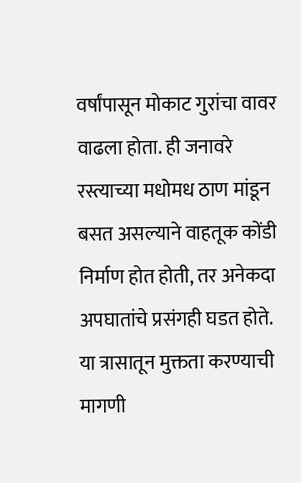वर्षांपासून मोकाट गुरांचा वावर वाढला होता. ही जनावरे रस्त्याच्या मधोमध ठाण मांडून बसत असल्याने वाहतूक कोंडी निर्माण होत होती, तर अनेकदा अपघातांचे प्रसंगही घडत होते. या त्रासातून मुक्तता करण्याची मागणी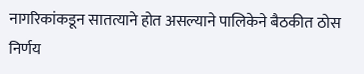नागरिकांकडून सातत्याने होत असल्याने पालिकेने बैठकीत ठोस निर्णय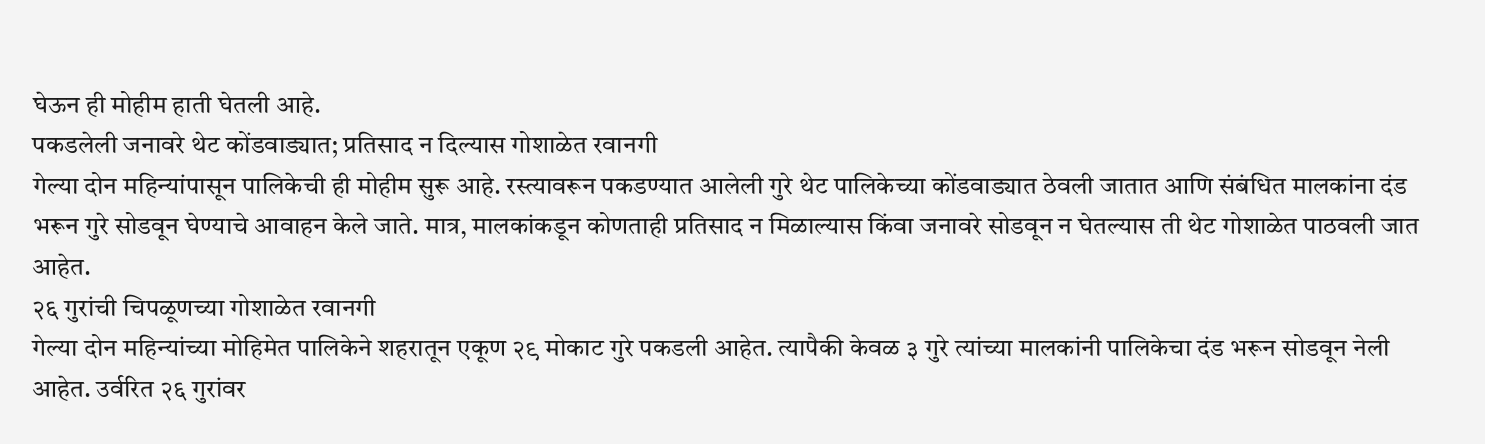घेऊन ही मोहीम हाती घेतली आहे.
पकडलेली जनावरे थेट कोंडवाड्यात; प्रतिसाद न दिल्यास गोशाळेत रवानगी
गेल्या दोन महिन्यांपासून पालिकेची ही मोहीम सुरू आहे. रस्त्यावरून पकडण्यात आलेली गुरे थेट पालिकेच्या कोंडवाड्यात ठेवली जातात आणि संबंधित मालकांना दंड भरून गुरे सोडवून घेण्याचे आवाहन केले जाते. मात्र, मालकांकडून कोणताही प्रतिसाद न मिळाल्यास किंवा जनावरे सोडवून न घेतल्यास ती थेट गोशाळेत पाठवली जात आहेत.
२६ गुरांची चिपळूणच्या गोशाळेत रवानगी
गेल्या दोन महिन्यांच्या मोहिमेत पालिकेने शहरातून एकूण २९ मोकाट गुरे पकडली आहेत. त्यापैकी केवळ ३ गुरे त्यांच्या मालकांनी पालिकेचा दंड भरून सोडवून नेली आहेत. उर्वरित २६ गुरांवर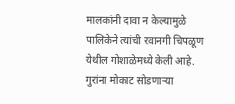मालकांनी दावा न केल्यामुळे पालिकेने त्यांची रवानगी चिपळूण येथील गोशाळेमध्ये केली आहे. गुरांना मोकाट सोडणाऱ्या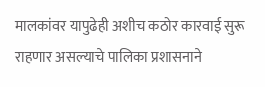मालकांवर यापुढेही अशीच कठोर कारवाई सुरू राहणार असल्याचे पालिका प्रशासनाने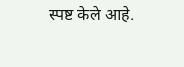स्पष्ट केले आहे.